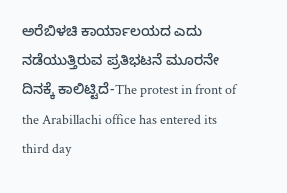ಅರೆಬಿಳಚಿ ಕಾರ್ಯಾಲಯದ ಎದು ನಡೆಯುತ್ತಿರುವ ಪ್ರತಿಭಟನೆ ಮೂರನೇ ದಿನಕ್ಕೆ ಕಾಲಿಟ್ಟಿದೆ-The protest in front of the Arabillachi office has entered its third day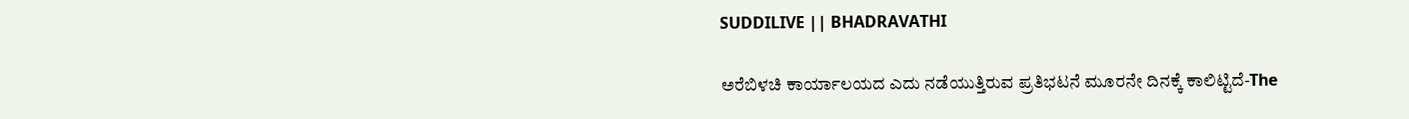SUDDILIVE || BHADRAVATHI

ಅರೆಬಿಳಚಿ ಕಾರ್ಯಾಲಯದ ಎದು ನಡೆಯುತ್ತಿರುವ ಪ್ರತಿಭಟನೆ ಮೂರನೇ ದಿನಕ್ಕೆ ಕಾಲಿಟ್ಟಿದೆ-The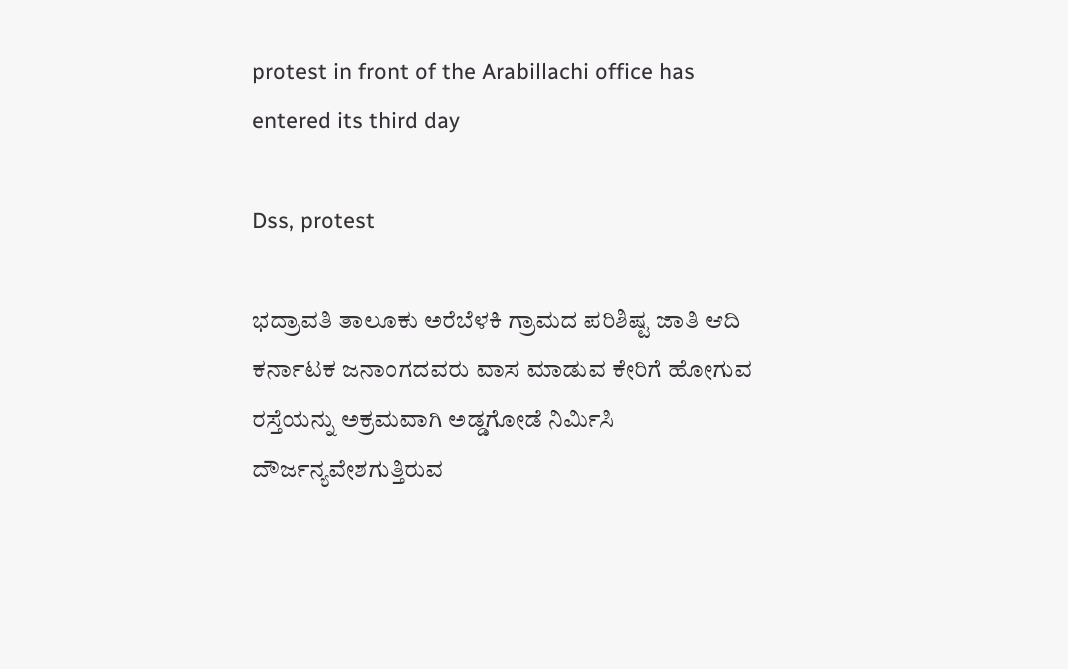protest in front of the Arabillachi office has entered its third day

Dss, protest

ಭದ್ರಾವತಿ ತಾಲೂಕು ಅರೆಬೆಳಕಿ ಗ್ರಾಮದ ಪರಿಶಿಷ್ಟ ಜಾತಿ ಆದಿ ಕರ್ನಾಟಕ ಜನಾಂಗದವರು ವಾಸ ಮಾಡುವ ಕೇರಿಗೆ ಹೋಗುವ ರಸ್ತೆಯನ್ನು ಅಕ್ರಮವಾಗಿ ಅಡ್ಡಗೋಡೆ ನಿರ್ಮಿಸಿ ದೌರ್ಜನ್ಯವೇಶಗುತ್ತಿರುವ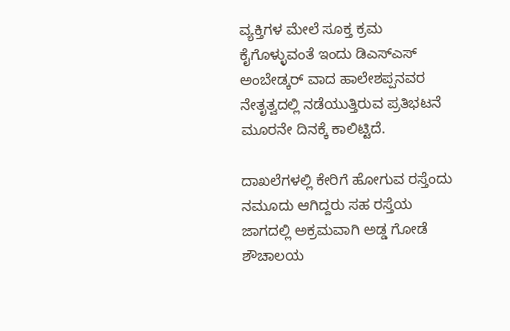ವ್ಯಕ್ತಿಗಳ ಮೇಲೆ ಸೂಕ್ತ ಕ್ರಮ ಕೈಗೊಳ್ಳುವಂತೆ ಇಂದು ಡಿಎಸ್ಎಸ್ ಅಂಬೇಡ್ಕರ್ ವಾದ ಹಾಲೇಶಪ್ಪನವರ ನೇತೃತ್ವದಲ್ಲಿ ನಡೆಯುತ್ತಿರುವ ಪ್ರತಿಭಟನೆ ಮೂರನೇ ದಿನಕ್ಕೆ ಕಾಲಿಟ್ಟಿದೆ.

ದಾಖಲೆಗಳಲ್ಲಿ ಕೇರಿಗೆ ಹೋಗುವ ರಸ್ತೆಂದು ನಮೂದು ಆಗಿದ್ದರು ಸಹ ರಸ್ತೆಯ ಜಾಗದಲ್ಲಿ ಅಕ್ರಮವಾಗಿ ಅಡ್ಡ ಗೋಡೆ ಶೌಚಾಲಯ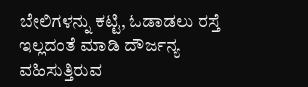ಬೇಲಿಗಳನ್ನು ಕಟ್ಟಿ, ಓಡಾಡಲು ರಸ್ತೆ ಇಲ್ಲದಂತೆ ಮಾಡಿ ದೌರ್ಜನ್ಯ ವಹಿಸುತ್ತಿರುವ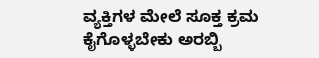ವ್ಯಕ್ತಿಗಳ ಮೇಲೆ ಸೂಕ್ತ ಕ್ರಮ ಕೈಗೊಳ್ಳಬೇಕು ಅರಬ್ಬಿ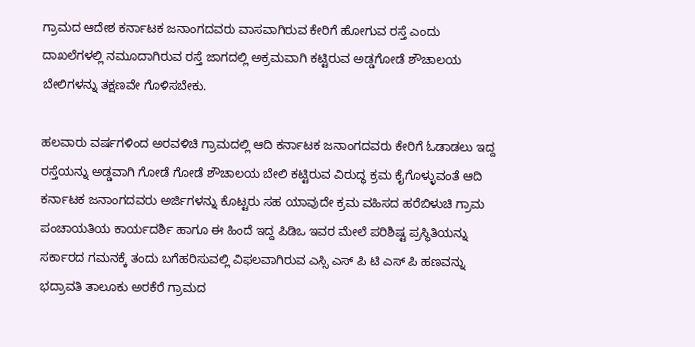ಗ್ರಾಮದ ಆದೇಶ ಕರ್ನಾಟಕ ಜನಾಂಗದವರು ವಾಸವಾಗಿರುವ ಕೇರಿಗೆ ಹೋಗುವ ರಸ್ತೆ ಎಂದು ದಾಖಲೆಗಳಲ್ಲಿ ನಮೂದಾಗಿರುವ ರಸ್ತೆ ಜಾಗದಲ್ಲಿ ಅಕ್ರಮವಾಗಿ ಕಟ್ಟಿರುವ ಅಡ್ಡಗೋಡೆ ಶೌಚಾಲಯ ಬೇಲಿಗಳನ್ನು ತಕ್ಷಣವೇ ಗೊಳಿಸಬೇಕು.

ಹಲವಾರು ವರ್ಷಗಳಿಂದ ಅರವಳಿಚಿ ಗ್ರಾಮದಲ್ಲಿ ಆದಿ ಕರ್ನಾಟಕ ಜನಾಂಗದವರು ಕೇರಿಗೆ ಓಡಾಡಲು ಇದ್ದ ರಸ್ತೆಯನ್ನು ಅಡ್ಡವಾಗಿ ಗೋಡೆ ಗೋಡೆ ಶೌಚಾಲಯ ಬೇಲಿ ಕಟ್ಟಿರುವ ವಿರುದ್ಧ ಕ್ರಮ ಕೈಗೊಳ್ಳುವಂತೆ ಆದಿ ಕರ್ನಾಟಕ ಜನಾಂಗದವರು ಅರ್ಜಿಗಳನ್ನು ಕೊಟ್ಟರು ಸಹ ಯಾವುದೇ ಕ್ರಮ ವಹಿಸದ ಹರೆಬಿಳುಚಿ ಗ್ರಾಮ ಪಂಚಾಯತಿಯ ಕಾರ್ಯದರ್ಶಿ ಹಾಗೂ ಈ ಹಿಂದೆ ಇದ್ದ ಪಿಡಿಒ ಇವರ ಮೇಲೆ ಪರಿಶಿಷ್ಟ ಪ್ರಸ್ಥಿತಿಯನ್ನು ಸರ್ಕಾರದ ಗಮನಕ್ಕೆ ತಂದು ಬಗೆಹರಿಸುವಲ್ಲಿ ವಿಫಲವಾಗಿರುವ ಎಸ್ಸಿ ಎಸ್ ಪಿ ಟಿ ಎಸ್ ಪಿ ಹಣವನ್ನು ಭದ್ರಾವತಿ ತಾಲೂಕು ಅರಕೆರೆ ಗ್ರಾಮದ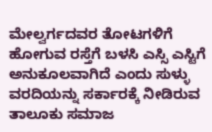ಮೇಲ್ವರ್ಗದವರ ತೋಟಗಳಿಗೆ ಹೋಗುವ ರಸ್ತೆಗೆ ಬಳಸಿ ಎಸ್ಸಿ ಎಸ್ಟಿಗೆ ಅನುಕೂಲವಾಗಿದೆ ಎಂದು ಸುಳ್ಳು ವರದಿಯನ್ನು ಸರ್ಕಾರಕ್ಕೆ ನೀಡಿರುವ ತಾಲೂಕು ಸಮಾಜ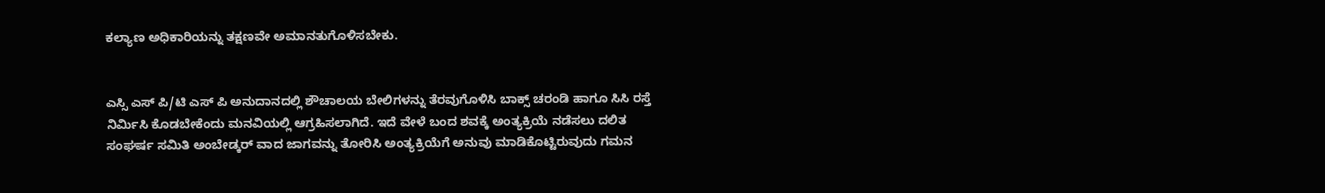ಕಲ್ಯಾಣ ಅಧಿಕಾರಿಯನ್ನು ತಕ್ಷಣವೇ ಅಮಾನತುಗೊಳಿಸಬೇಕು.


ಎಸ್ಸಿ ಎಸ್ ಪಿ/ಟಿ ಎಸ್ ಪಿ ಅನುದಾನದಲ್ಲಿ ಶೌಚಾಲಯ ಬೇಲಿಗಳನ್ನು ತೆರವುಗೊಳಿಸಿ ಬಾಕ್ಸ್ ಚರಂಡಿ ಹಾಗೂ ಸಿಸಿ ರಸ್ತೆ ನಿರ್ಮಿಸಿ ಕೊಡಬೇಕೆಂದು ಮನವಿಯಲ್ಲಿ ಆಗ್ರಹಿಸಲಾಗಿದೆ. ಇದೆ ವೇಳೆ ಬಂದ ಶವಕ್ಕೆ ಅಂತ್ಯಕ್ರಿಯೆ ನಡೆಸಲು ದಲಿತ ಸಂಘರ್ಷ ಸಮಿತಿ ಅಂಬೇಡ್ಕರ್ ವಾದ ಜಾಗವನ್ನು ತೋರಿಸಿ ಅಂತ್ಯಕ್ರಿಯೆಗೆ ಅನುವು ಮಾಡಿಕೊಟ್ಟಿರುವುದು ಗಮನ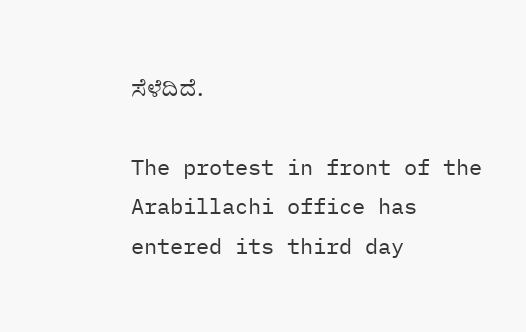ಸೆಳೆದಿದೆ.

The protest in front of the Arabillachi office has entered its third day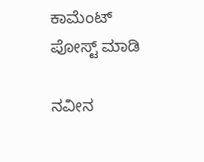ಕಾಮೆಂಟ್‌‌ ಪೋಸ್ಟ್‌ ಮಾಡಿ

ನವೀನ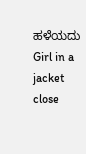ಹಳೆಯದು
Girl in a jacket
close